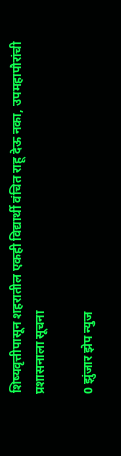शिष्यवृत्तीपासून शहरातील एकही विद्यार्थी वंचित राहू देऊ नका, उपमहापौरांची प्रशासनाला सूचना

0 झुंजार झेप न्युज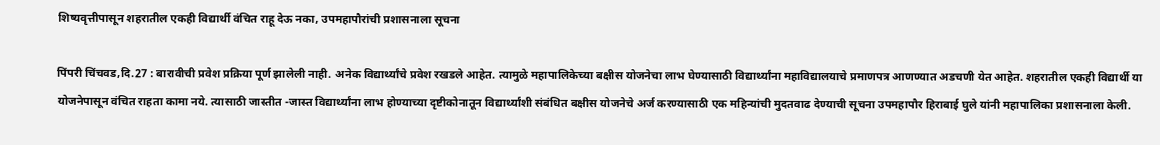शिष्यवृत्तीपासून शहरातील एकही विद्यार्थी वंचित राहू देऊ नका, उपमहापौरांची प्रशासनाला सूचना

पिंपरी चिंचवड,दि.27 : बारावीची प्रवेश प्रक्रिया पूर्ण झालेली नाही. अनेक विद्यार्थ्यांचे प्रवेश रखडले आहेत. त्यामुळे महापालिकेच्या बक्षीस योजनेचा लाभ घेण्यासाठी विद्यार्थ्यांना महाविद्यालयाचे प्रमाणपत्र आणण्यात अडचणी येत आहेत. शहरातील एकही विद्यार्थी या योजनेपासून वंचित राहता कामा नये. त्यासाठी जास्तीत -जास्त विद्यार्थ्यांना लाभ होण्याच्या दृष्टीकोनातून विद्यार्थ्यांशी संबंधित बक्षीस योजनेचे अर्ज करण्यासाठी एक महिन्यांची मुदतवाढ देण्याची सूचना उपमहापौर हिराबाई घुले यांनी महापालिका प्रशासनाला केली.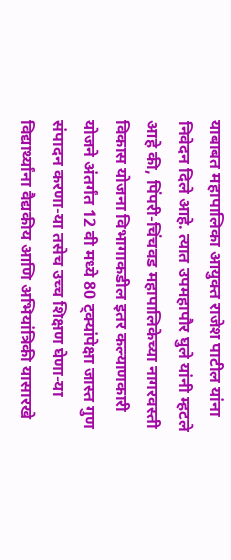याबाबत महापालिका आयुक्त राजेश पाटील यांना निवेदन दिले आहे. त्यात उपमहापौर घुले यांनी म्हटले आहे की, पिंपरी-चिंचवड महापालिकेच्या नागरवस्ती विकास योजना विभागाकडील इतर कल्याणकारी योजने अंतर्गंत 12 वी मध्ये 80 ट्क्यांपेक्षा जास्त गुण संपादन करणा-या तसेच उच्च शिक्षण घेणा-या विद्यार्थ्यांना वैद्यकीय आणि अभियांत्रिकी यासारखे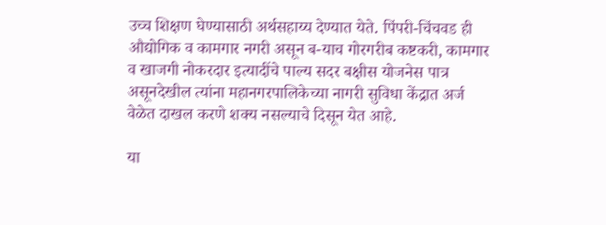उच्च शिक्षण घेण्यासाठी अर्थसहाय्य देण्यात येते. पिंपरी-चिंचवड ही औद्योगिक व कामगार नगरी असून ब-याच गोरगरीब कष्टकरी, कामगार व खाजगी नोकरदार इत्यादींचे पाल्य सदर बक्षीस योजनेस पात्र असूनदेखील त्यांना महानगरपालिकेच्या नागरी सुविधा केंद्रात अर्ज वेळेत दाखल करणे शक्य नसल्याचे दिसून येत आहे.

या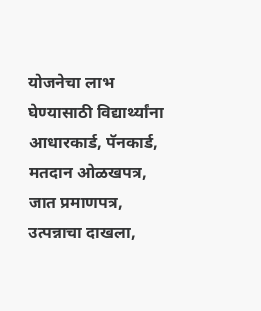योजनेचा लाभ घेण्यासाठी विद्यार्थ्यांना आधारकार्ड, पॅनकार्ड, मतदान ओळखपत्र, जात प्रमाणपत्र, उत्पन्नाचा दाखला,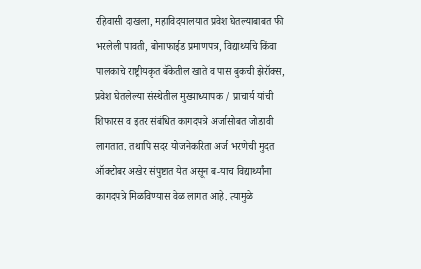रहिवासी दाखला, महाविदयालयात प्रवेश घेतल्याबाबत फी भरलेली पावती, बोनाफाईड प्रमाणपत्र, विद्यार्थ्याचे किंवा पालकाचे राष्ट्रीयकृत बॅकेतील खाते व पास बुकची झेरॉक्स, प्रवेश घेतलेल्या संस्थेतील मुख्याध्यापक / प्राचार्य यांची शिफारस व इतर संबंधित कागदपत्रे अर्जासोबत जोडावी लागतात. तथापि सदर योजनेकरिता अर्ज भरणेची मुदत ऑक्टोबर अखेर संपुष्टात येत असून ब-याच विद्यार्थ्यांना कागदपत्रे मिळविण्यास वेळ लागत आहे. त्यामुळे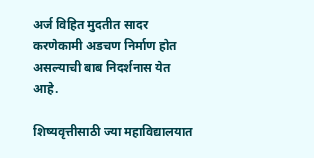अर्ज विहित मुदतीत सादर करणेकामी अडचण निर्माण होत असल्याची बाब निदर्शनास येत आहे.

शिष्यवृत्तीसाठी ज्या महाविद्यालयात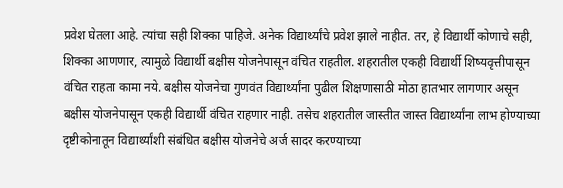प्रवेश घेतला आहे. त्यांचा सही शिक्का पाहिजे. अनेक विद्यार्थ्यांचे प्रवेश झाले नाहीत. तर, हे विद्यार्थी कोणाचे सही, शिक्का आणणार, त्यामुळे विद्यार्थी बक्षीस योजनेपासून वंचित राहतील. शहरातील एकही विद्यार्थी शिष्यवृत्तीपासून वंचित राहता कामा नये. बक्षीस योजनेचा गुणवंत विद्यार्थ्यांना पुढील शिक्षणासाठी मोठा हातभार लागणार असून बक्षीस योजनेपासून एकही विद्यार्थी वंचित राहणार नाही. तसेच शहरातील जास्तीत जास्त विद्यार्थ्यांना लाभ होण्याच्या दृष्टीकोनातून विद्यार्थ्यांशी संबंधित बक्षीस योजनेचे अर्ज सादर करण्याच्या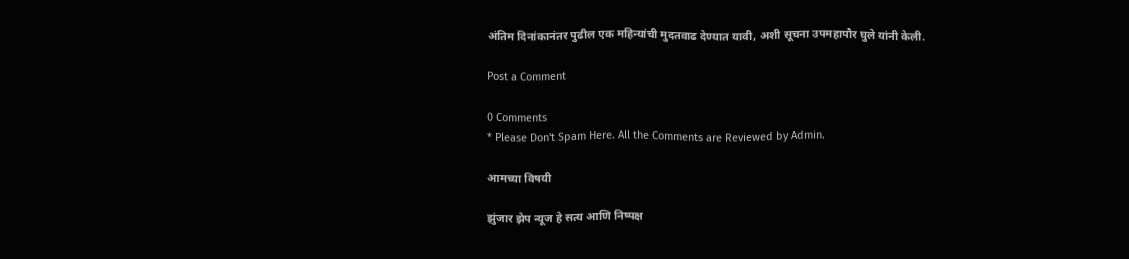अंतिम दिनांकानंतर पुढील एक महिन्यांची मुदतवाढ देण्यात यावी, अशी सूचना उपमहापौर घुले यांनी केली.

Post a Comment

0 Comments
* Please Don't Spam Here. All the Comments are Reviewed by Admin.

आमच्या विषयी

झुंजार झेप न्यूज हे सत्य आणि निष्पक्ष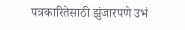पत्रकारितेसाठी झुंजारपणे उभं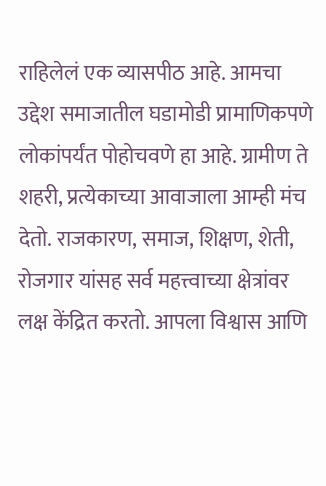राहिलेलं एक व्यासपीठ आहे. आमचा उद्देश समाजातील घडामोडी प्रामाणिकपणे लोकांपर्यंत पोहोचवणे हा आहे. ग्रामीण ते शहरी, प्रत्येकाच्या आवाजाला आम्ही मंच देतो. राजकारण, समाज, शिक्षण, शेती, रोजगार यांसह सर्व महत्त्वाच्या क्षेत्रांवर लक्ष केंद्रित करतो. आपला विश्वास आणि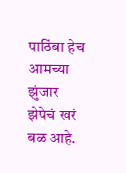पाठिंबा हेच आमच्या झुंजार झेपेचं खरं बळ आहे.